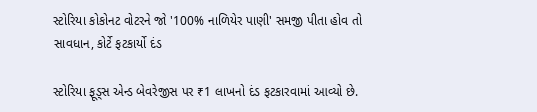સ્ટોરિયા કોકોનટ વોટરને જો '100% નાળિયેર પાણી' સમજી પીતા હોવ તો સાવધાન, કોર્ટે ફટકાર્યો દંડ

સ્ટોરિયા ફૂડ્સ એન્ડ બેવરેજીસ પર ₹1 લાખનો દંડ ફટકારવામાં આવ્યો છે.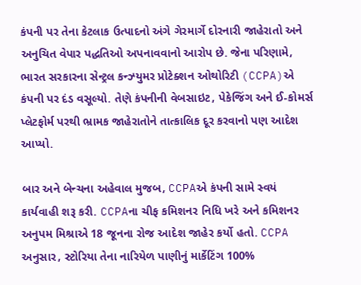કંપની પર તેના કેટલાક ઉત્પાદનો અંગે ગેરમાર્ગે દોરનારી જાહેરાતો અને અનુચિત વેપાર પદ્ધતિઓ અપનાવવાનો આરોપ છે. જેના પરિણામે, ભારત સરકારના સેન્ટ્રલ કન્ઝ્યુમર પ્રોટેક્શન ઓથોરિટી (CCPA)એ કંપની પર દંડ વસૂલ્યો. તેણે કંપનીની વેબસાઇટ, પેકેજિંગ અને ઈ-કોમર્સ પ્લેટફોર્મ પરથી ભ્રામક જાહેરાતોને તાત્કાલિક દૂર કરવાનો પણ આદેશ આપ્યો.

બાર અને બેન્ચના અહેવાલ મુજબ, CCPAએ કંપની સામે સ્વયં કાર્યવાહી શરૂ કરી. CCPAના ચીફ કમિશનર નિધિ ખરે અને કમિશનર અનુપમ મિશ્રાએ 18 જૂનના રોજ આદેશ જાહેર કર્યો હતો. CCPA અનુસાર, સ્ટોરિયા તેના નારિયેળ પાણીનું માર્કેટિંગ 100%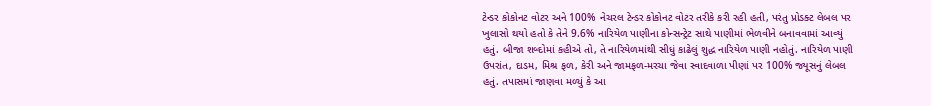ટેન્ડર કોકોનટ વોટર અને 100% નેચરલ ટેન્ડર કોકોનટ વોટર તરીકે કરી રહી હતી, પરંતુ પ્રોડક્ટ લેબલ પર ખુલાસો થયો હતો કે તેને 9.6% નારિયેળ પાણીના કોન્સન્ટ્રેટ સાથે પાણીમાં ભેળવીને બનાવવામાં આવ્યું હતું. બીજા શબ્દોમાં કહીએ તો, તે નારિયેળમાંથી સીધું કાઢેલું શુદ્ધ નારિયેળ પાણી નહોતું. નારિયેળ પાણી ઉપરાંત, દાડમ, મિશ્ર ફળ, કેરી અને જામફળ-મરચા જેવા સ્વાદવાળા પીણાં પર 100% જ્યૂસનું લેબલ હતું. તપાસમાં જાણવા મળ્યું કે આ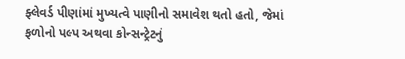ફ્લેવર્ડ પીણાંમાં મુખ્યત્વે પાણીનો સમાવેશ થતો હતો, જેમાં ફળોનો પલ્પ અથવા કોન્સન્ટ્રેટનું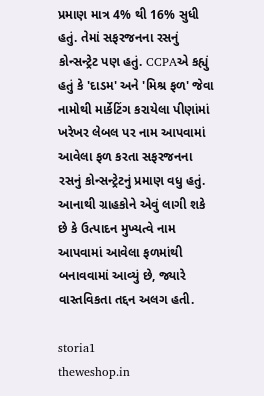પ્રમાણ માત્ર 4% થી 16% સુધી હતું. તેમાં સફરજનના રસનું કોન્સન્ટ્રેટ પણ હતું. CCPAએ કહ્યું હતું કે 'દાડમ' અને 'મિશ્ર ફળ' જેવા નામોથી માર્કેટિંગ કરાયેલા પીણાંમાં ખરેખર લેબલ પર નામ આપવામાં આવેલા ફળ કરતા સફરજનના રસનું કોન્સન્ટ્રેટનું પ્રમાણ વધુ હતું. આનાથી ગ્રાહકોને એવું લાગી શકે છે કે ઉત્પાદન મુખ્યત્વે નામ આપવામાં આવેલા ફળમાંથી બનાવવામાં આવ્યું છે, જ્યારે વાસ્તવિકતા તદ્દન અલગ હતી.

storia1
theweshop.in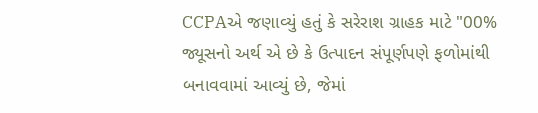CCPAએ જણાવ્યું હતું કે સરેરાશ ગ્રાહક માટે "00% જ્યૂસનો અર્થ એ છે કે ઉત્પાદન સંપૂર્ણપણે ફળોમાંથી બનાવવામાં આવ્યું છે, જેમાં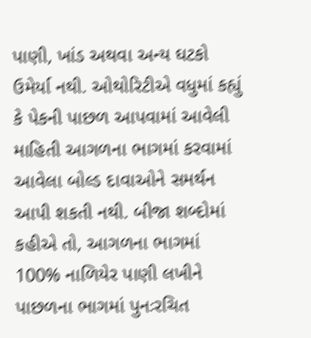પાણી, ખાંડ અથવા અન્ય ઘટકો ઉમેર્યા નથી. ઓથોરિટીએ વધુમાં કહ્યું કે પેકની પાછળ આપવામાં આવેલી માહિતી આગળના ભાગમાં કરવામાં આવેલા બોલ્ડ દાવાઓને સમર્થન આપી શકતી નથી. બીજા શબ્દોમાં કહીએ તો, આગળના ભાગમાં 100% નાળિયેર પાણી લખીને પાછળના ભાગમાં પુનઃરચિત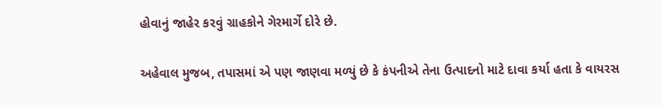હોવાનું જાહેર કરવું ગ્રાહકોને ગેરમાર્ગે દોરે છે.

અહેવાલ મુજબ, તપાસમાં એ પણ જાણવા મળ્યું છે કે કંપનીએ તેના ઉત્પાદનો માટે દાવા કર્યા હતા કે વાયરસ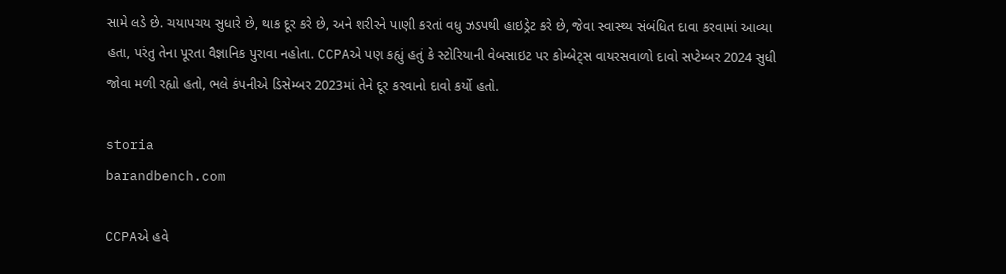સામે લડે છે. ચયાપચય સુધારે છે, થાક દૂર કરે છે, અને શરીરને પાણી કરતાં વધુ ઝડપથી હાઇડ્રેટ કરે છે, જેવા સ્વાસ્થ્ય સંબંધિત દાવા કરવામાં આવ્યા હતા, પરંતુ તેના પૂરતા વૈજ્ઞાનિક પુરાવા નહોતા. CCPAએ પણ કહ્યું હતું કે સ્ટોરિયાની વેબસાઇટ પર કોમ્બેટ્સ વાયરસવાળો દાવો સપ્ટેમ્બર 2024 સુધી જોવા મળી રહ્યો હતો, ભલે કંપનીએ ડિસેમ્બર 2023માં તેને દૂર કરવાનો દાવો કર્યો હતો.

storia
barandbench.com

CCPAએ હવે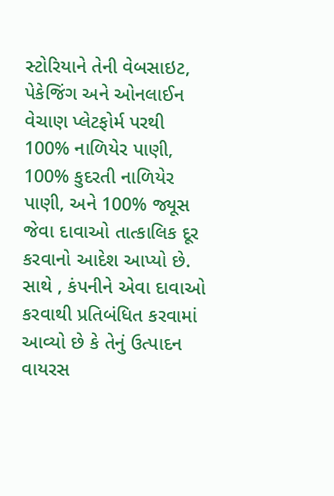સ્ટોરિયાને તેની વેબસાઇટ, પેકેજિંગ અને ઓનલાઈન વેચાણ પ્લેટફોર્મ પરથી 100% નાળિયેર પાણી, 100% કુદરતી નાળિયેર પાણી, અને 100% જ્યૂસ જેવા દાવાઓ તાત્કાલિક દૂર કરવાનો આદેશ આપ્યો છે. સાથે , કંપનીને એવા દાવાઓ કરવાથી પ્રતિબંધિત કરવામાં આવ્યો છે કે તેનું ઉત્પાદન વાયરસ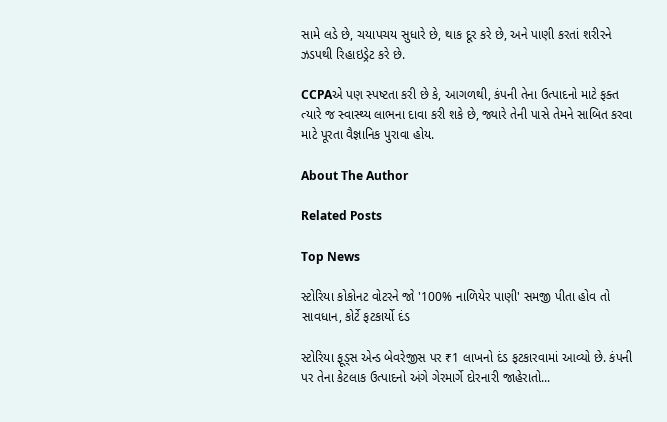સામે લડે છે, ચયાપચય સુધારે છે, થાક દૂર કરે છે, અને પાણી કરતાં શરીરને ઝડપથી રિહાઇડ્રેટ કરે છે.

CCPAએ પણ સ્પષ્ટતા કરી છે કે, આગળથી, કંપની તેના ઉત્પાદનો માટે ફક્ત ત્યારે જ સ્વાસ્થ્ય લાભના દાવા કરી શકે છે, જ્યારે તેની પાસે તેમને સાબિત કરવા માટે પૂરતા વૈજ્ઞાનિક પુરાવા હોય.

About The Author

Related Posts

Top News

સ્ટોરિયા કોકોનટ વોટરને જો '100% નાળિયેર પાણી' સમજી પીતા હોવ તો સાવધાન, કોર્ટે ફટકાર્યો દંડ

સ્ટોરિયા ફૂડ્સ એન્ડ બેવરેજીસ પર ₹1 લાખનો દંડ ફટકારવામાં આવ્યો છે. કંપની પર તેના કેટલાક ઉત્પાદનો અંગે ગેરમાર્ગે દોરનારી જાહેરાતો...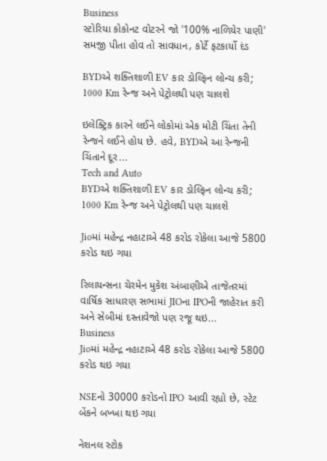Business
સ્ટોરિયા કોકોનટ વોટરને જો '100% નાળિયેર પાણી' સમજી પીતા હોવ તો સાવધાન, કોર્ટે ફટકાર્યો દંડ

BYDએ શક્તિશાળી EV કાર ડોલ્ફિન લોન્ચ કરી; 1000 Km રેન્જ અને પેટ્રોલથી પણ ચાલશે

ઇલેક્ટ્રિક કારને લઈને લોકોમાં એક મોટી ચિંતા તેની રેન્જને લઈને હોય છે. હવે, BYDએ આ રેન્જની ચિંતાને દૂર...
Tech and Auto
BYDએ શક્તિશાળી EV કાર ડોલ્ફિન લોન્ચ કરી; 1000 Km રેન્જ અને પેટ્રોલથી પણ ચાલશે

Jioમાં મહેન્દ્ર નહાટાએ 48 કરોડ રોકેલા આજે 5800 કરોડ થઇ ગયા

રિલાયન્સના ચેરમેન મુકેશ અંબાણીએ તાજેતરમાં વાર્ષિક સાધારણ સભામાં JIOના IPOની જાહેરાત કરી અને સેબીમાં દસ્તાવેજો પણ રજૂ થઇ...
Business
Jioમાં મહેન્દ્ર નહાટાએ 48 કરોડ રોકેલા આજે 5800 કરોડ થઇ ગયા

NSEનો 30000 કરોડનો IPO આવી રહ્યો છે, સ્ટેટ બેંકને બખ્ખા થઇ ગયા

નેશનલ સ્ટોક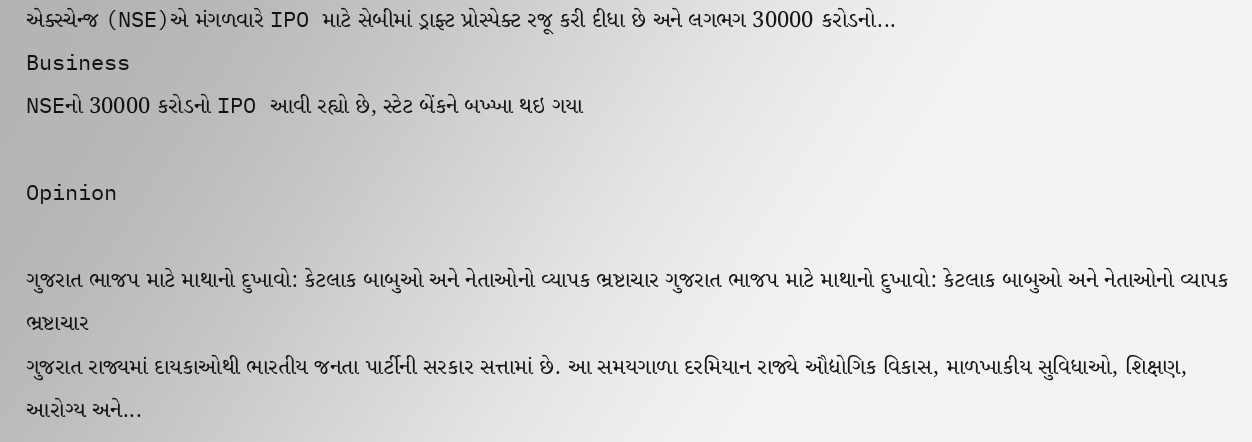એક્સ્ચેન્જ (NSE)એ મંગળવારે IPO માટે સેબીમાં ડ્રાફ્ટ પ્રોસ્પેક્ટ રજૂ કરી દીધા છે અને લગભગ 30000 કરોડનો...
Business
NSEનો 30000 કરોડનો IPO આવી રહ્યો છે, સ્ટેટ બેંકને બખ્ખા થઇ ગયા

Opinion

ગુજરાત ભાજપ માટે માથાનો દુખાવો: કેટલાક બાબુઓ અને નેતાઓનો વ્યાપક ભ્રષ્ટાચાર ગુજરાત ભાજપ માટે માથાનો દુખાવો: કેટલાક બાબુઓ અને નેતાઓનો વ્યાપક ભ્રષ્ટાચાર
ગુજરાત રાજ્યમાં દાયકાઓથી ભારતીય જનતા પાર્ટીની સરકાર સત્તામાં છે. આ સમયગાળા દરમિયાન રાજ્યે ઔદ્યોગિક વિકાસ, માળખાકીય સુવિધાઓ, શિક્ષણ, આરોગ્ય અને...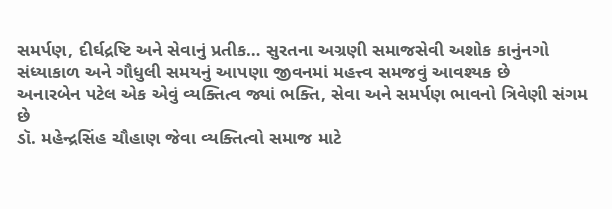સમર્પણ, દીર્ઘદ્રષ્ટિ અને સેવાનું પ્રતીક… સુરતના અગ્રણી સમાજસેવી અશોક કાનુંનગો
સંધ્યાકાળ અને ગૌધુલી સમયનું આપણા જીવનમાં મહત્ત્વ સમજવું આવશ્યક છે
અનારબેન પટેલ એક એવું વ્યક્તિત્વ જ્યાં ભક્તિ, સેવા અને સમર્પણ ભાવનો ત્રિવેણી સંગમ છે
ડૉ. મહેન્દ્રસિંહ ચૌહાણ જેવા વ્યક્તિત્વો સમાજ માટે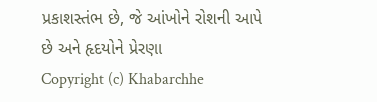પ્રકાશસ્તંભ છે, જે આંખોને રોશની આપે છે અને હૃદયોને પ્રેરણા
Copyright (c) Khabarchhe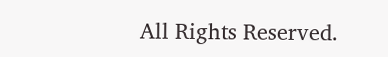All Rights Reserved.